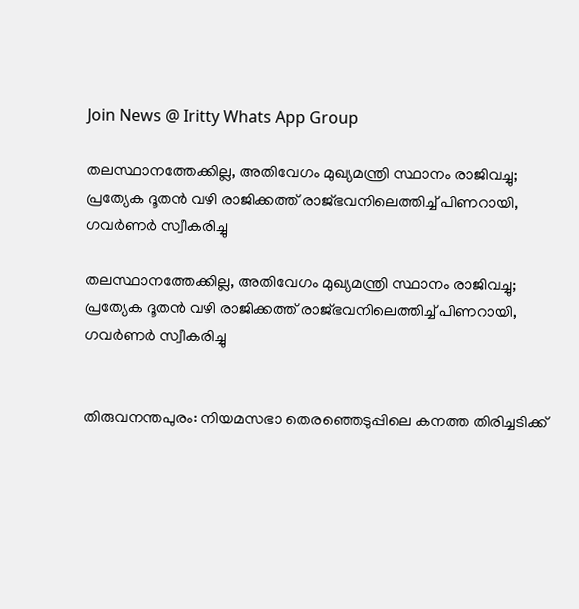Join News @ Iritty Whats App Group

തലസ്ഥാനത്തേക്കില്ല, അതിവേഗം മുഖ്യമന്ത്രി സ്ഥാനം രാജിവച്ചു; പ്രത്യേക ദൂതൻ വഴി രാജിക്കത്ത് രാജ്ഭവനിലെത്തിച്ച് പിണറായി, ഗവർണർ സ്വീകരിച്ചു

തലസ്ഥാനത്തേക്കില്ല, അതിവേഗം മുഖ്യമന്ത്രി സ്ഥാനം രാജിവച്ചു; പ്രത്യേക ദൂതൻ വഴി രാജിക്കത്ത് രാജ്ഭവനിലെത്തിച്ച് പിണറായി, ഗവർണർ സ്വീകരിച്ചു


തിരുവനന്തപുരം: നിയമസഭാ തെരഞ്ഞെടുപ്പിലെ കനത്ത തിരിച്ചടിക്ക്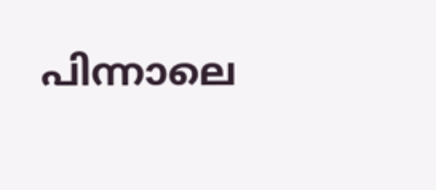പിന്നാലെ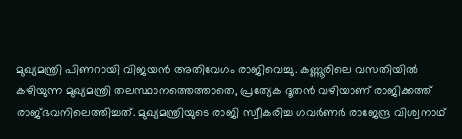മുഖ്യമന്ത്രി പിണറായി വിജയൻ അതിവേഗം രാജിവെച്ചു. കണ്ണൂരിലെ വസതിയിൽ കഴിയുന്ന മുഖ്യമന്ത്രി തലസ്ഥാനത്തെത്താതെ, പ്രത്യേക ദൂതൻ വഴിയാണ് രാജിക്കത്ത് രാജ്ഭവനിലെത്തിച്ചത്. മുഖ്യമന്ത്രിയുടെ രാജി സ്വീകരിച്ച ഗവർണർ രാജേന്ദ്ര വിശ്വനാഥ്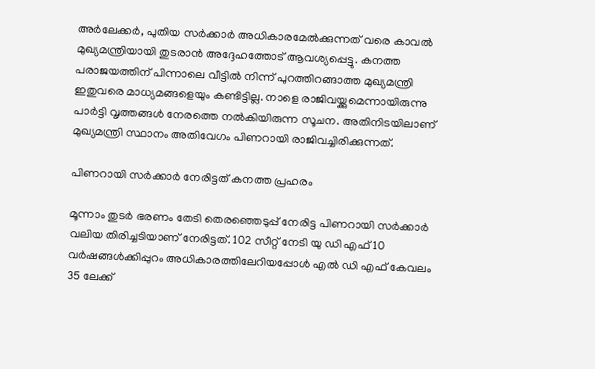അർലേക്കർ, പുതിയ സർക്കാർ അധികാരമേൽക്കുന്നത് വരെ കാവൽ മുഖ്യമന്ത്രിയായി തുടരാൻ അദ്ദേഹത്തോട് ആവശ്യപ്പെട്ടു. കനത്ത പരാജയത്തിന് പിന്നാലെ വീട്ടിൽ നിന്ന് പുറത്തിറങ്ങാത്ത മുഖ്യമന്ത്രി ഇതുവരെ മാധ്യമങ്ങളെയും കണ്ടിട്ടില്ല. നാളെ രാജിവയ്ക്കുമെന്നായിരുന്നു പാർട്ടി വൃത്തങ്ങൾ നേരത്തെ നൽകിയിരുന്ന സൂചന. അതിനിടയിലാണ് മുഖ്യമന്ത്രി സ്ഥാനം അതിവേഗം പിണറായി രാജിവച്ചിരിക്കുന്നത്.

പിണറായി സർക്കാർ നേരിട്ടത് കനത്ത പ്രഹരം

മൂന്നാം തുടർ ഭരണം തേടി തെരഞ്ഞെടുപ്പ് നേരിട്ട പിണറായി സർക്കാർ വലിയ തിരിച്ചടിയാണ് നേരിട്ടത്. 102 സീറ്റ് നേടി യു ഡി എഫ് 10 വ‍ർഷങ്ങൾക്കിപ്പുറം അധികാരത്തിലേറിയപ്പോൾ എൽ ഡി എഫ് കേവലം 35 ലേക്ക്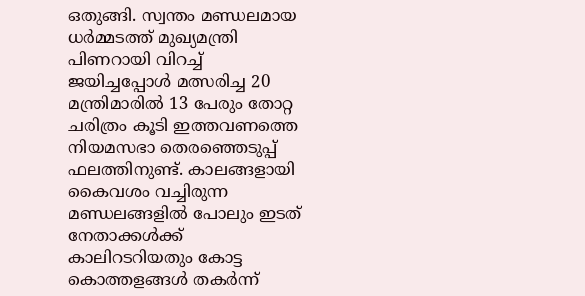ഒതുങ്ങി. സ്വന്തം മണ്ഡലമായ ധർമ്മടത്ത് മുഖ്യമന്ത്രി പിണറായി വിറച്ച് ജയിച്ചപ്പോൾ മത്സരിച്ച 20 മന്ത്രിമാരിൽ 13 പേരും തോറ്റ ചരിത്രം കൂടി ഇത്തവണത്തെ നിയമസഭാ തെരഞ്ഞെടുപ്പ് ഫലത്തിനുണ്ട്. കാലങ്ങളായി കൈവശം വച്ചിരുന്ന മണ്ഡലങ്ങളിൽ പോലും ഇടത് നേതാക്കൾക്ക് കാലിറടറിയതും കോട്ട കൊത്തളങ്ങൾ തകർന്ന്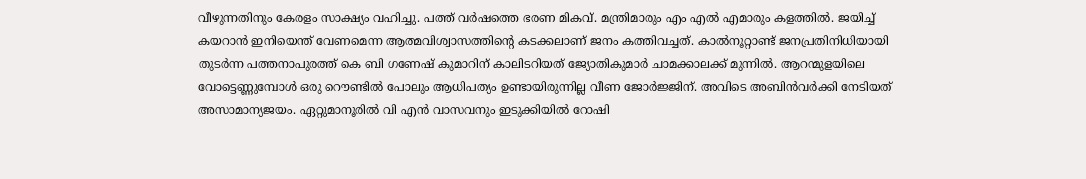വീഴുന്നതിനും കേരളം സാക്ഷ്യം വഹിച്ചു. പത്ത് വർഷത്തെ ഭരണ മികവ്. മന്ത്രിമാരും എം എൽ എമാരും കളത്തിൽ. ജയിച്ച് കയറാൻ ഇനിയെന്ത് വേണമെന്ന ആത്മവിശ്വാസത്തിന്‍റെ കടക്കലാണ് ജനം കത്തിവച്ചത്. കാൽനൂറ്റാണ്ട് ജനപ്രതിനിധിയായി തുടർന്ന പത്തനാപുരത്ത് കെ ബി ഗണേഷ് കുമാറിന് കാലിടറിയത് ജ്യോതികുമാർ ചാമക്കാലക്ക് മുന്നിൽ. ആറന്മുളയിലെ വോട്ടെണ്ണുമ്പോൾ ഒരു റൌണ്ടിൽ പോലും ആധിപത്യം ഉണ്ടായിരുന്നില്ല വീണ ജോർജ്ജിന്. അവിടെ അബിൻവർക്കി നേടിയത് അസാമാന്യജയം. ഏറ്റുമാനൂരിൽ വി എൻ വാസവനും ഇടുക്കിയിൽ റോഷി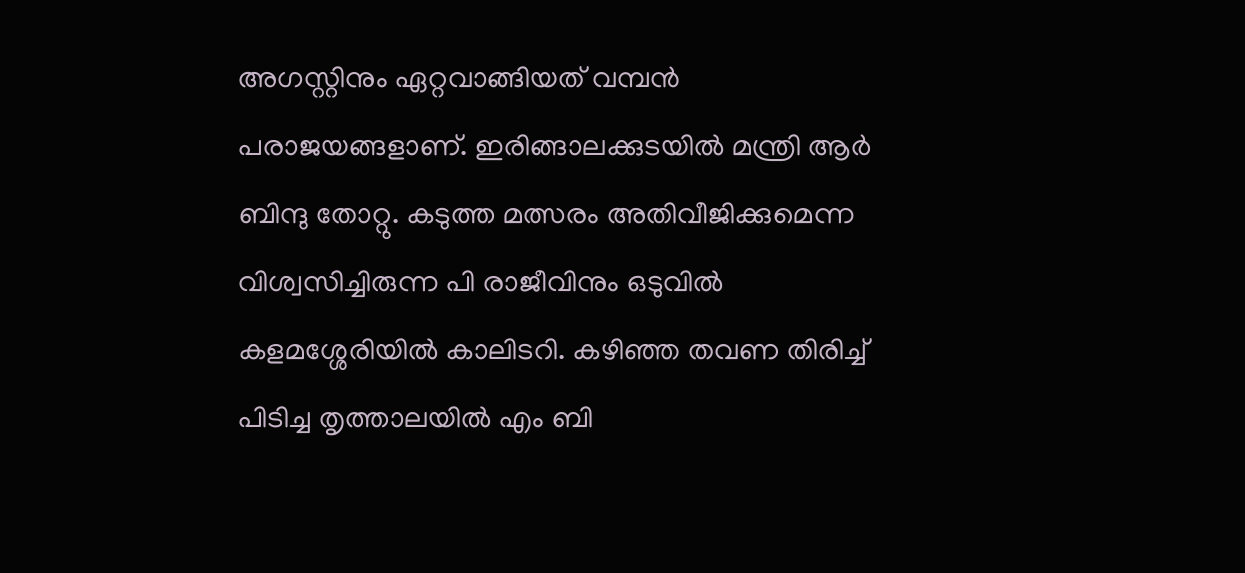അഗസ്റ്റിനും ഏറ്റവാങ്ങിയത് വമ്പൻ പരാജയങ്ങളാണ്. ഇരിങ്ങാലക്കുടയിൽ മന്ത്രി ആർ ബിന്ദു തോറ്റു. കടുത്ത മത്സരം അതിവീജിക്കുമെന്ന വിശ്വസിച്ചിരുന്ന പി രാജീവിനും ഒടുവിൽ കളമശ്ശേരിയിൽ കാലിടറി. കഴിഞ്ഞ തവണ തിരിച്ച് പിടിച്ച തൃത്താലയിൽ എം ബി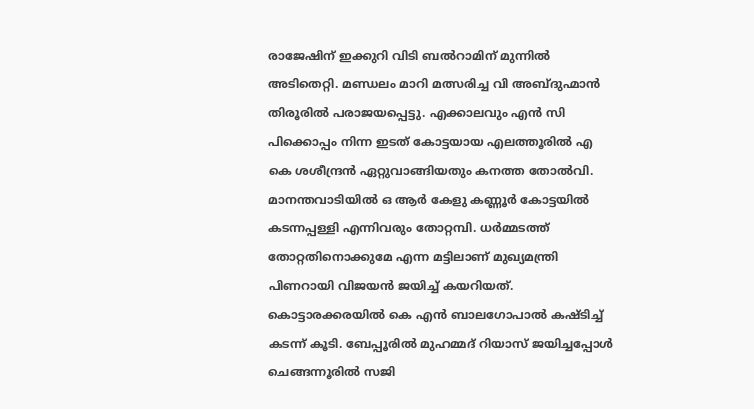രാജേഷിന് ഇക്കുറി വിടി ബൽറാമിന് മുന്നിൽ അടിതെറ്റി. മണ്ഡലം മാറി മത്സരിച്ച വി അബ്ദുഹ്മാൻ തിരൂരിൽ പരാജയപ്പെട്ടു. എക്കാലവും എൻ സി പിക്കൊപ്പം നിന്ന ഇടത് കോട്ടയായ എലത്തൂരിൽ എ കെ ശശീന്ദ്രൻ ഏറ്റുവാങ്ങിയതും കനത്ത തോൽവി. മാനന്തവാടിയിൽ ഒ ആർ കേളു കണ്ണൂർ കോട്ടയിൽ കടന്നപ്പള്ളി എന്നിവരും തോറ്റമ്പി. ധർമ്മടത്ത് തോറ്റതിനൊക്കുമേ എന്ന മട്ടിലാണ് മുഖ്യമന്ത്രി പിണറായി വിജയൻ ജയിച്ച് കയറിയത്. കൊട്ടാരക്കരയിൽ കെ എൻ ബാലഗോപാൽ കഷ്ടിച്ച് കടന്ന് കൂടി. ബേപ്പൂരിൽ മുഹമ്മദ് റിയാസ് ജയിച്ചപ്പോൾ ചെങ്ങന്നൂരിൽ സജി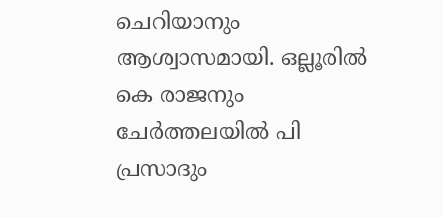ചെറിയാനും ആശ്വാസമായി. ഒല്ലൂരിൽ കെ രാജനും ചേർത്തലയിൽ പി പ്രസാദും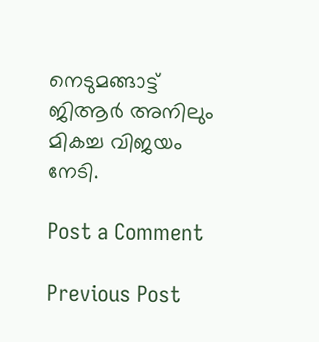നെടുമങ്ങാട്ട് ജിആർ അനിലും മികച്ച വിജയം നേടി.

Post a Comment

Previous Post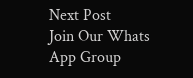Next Post
Join Our Whats App Group